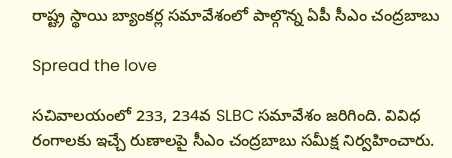రాష్ట్ర స్థాయి బ్యాంకర్ల సమావేశంలో పాల్గొన్న ఏపీ సీఎం చంద్రబాబు

Spread the love

సచివాలయంలో 233, 234వ SLBC సమావేశం జరిగింది. వివిధ రంగాలకు ఇచ్చే రుణాలపై సీఎం చంద్రబాబు సమీక్ష నిర్వహించారు.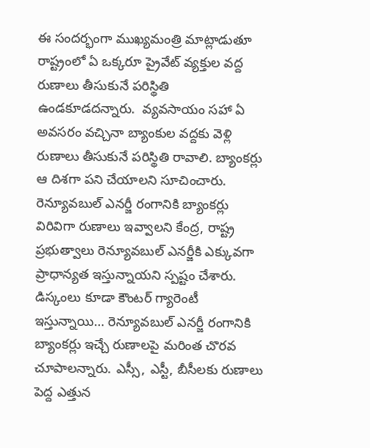ఈ సందర్భంగా ముఖ్యమంత్రి మాట్లాడుతూ రాష్ట్రంలో ఏ ఒక్కరూ ప్రైవేట్ వ్యక్తుల వద్ద రుణాలు తీసుకునే పరిస్థితి ఉండకూడదన్నారు.  వ్యవసాయం సహా ఏ అవసరం వచ్చినా బ్యాంకుల వద్దకు వెళ్లి రుణాలు తీసుకునే పరిస్థితి రావాలి. బ్యాంకర్లు ఆ దిశగా పని చేయాలని సూచించారు. రెన్యూవబుల్ ఎనర్జీ రంగానికి బ్యాంకర్లు విరివిగా రుణాలు ఇవ్వాలని కేంద్ర, రాష్ట్ర ప్రభుత్వాలు రెన్యూవబుల్ ఎనర్జీకి ఎక్కువగా ప్రాధాన్యత ఇస్తున్నాయని స్పష్టం చేశారు. డిస్కంలు కూడా కౌంటర్ గ్యారెంటీ ఇస్తున్నాయి… రెన్యూవబుల్ ఎనర్జీ రంగానికి బ్యాంకర్లు ఇచ్చే రుణాలపై మరింత చొరవ చూపాలన్నారు. ఎస్సీ, ఎస్టీ, బీసీలకు రుణాలు పెద్ద ఎత్తున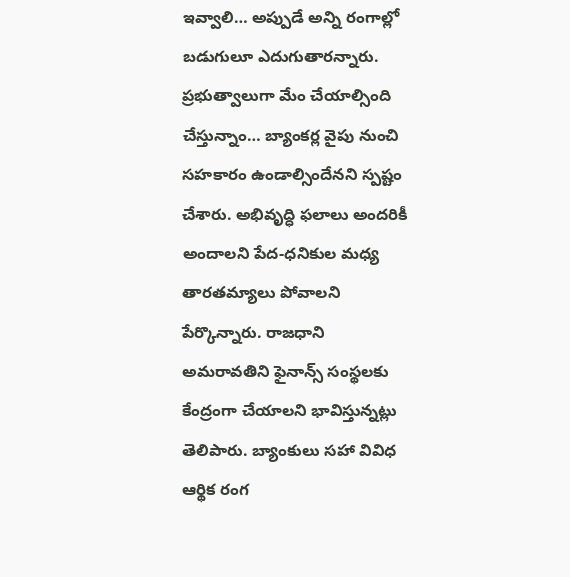ఇవ్వాలి… అప్పుడే అన్ని రంగాల్లో బడుగులూ ఎదుగుతారన్నారు. ప్రభుత్వాలుగా మేం చేయాల్సింది చేస్తున్నాం… బ్యాంకర్ల వైపు నుంచి సహకారం ఉండాల్సిందేనని స్పష్టం చేశారు. అభివృద్ధి ఫలాలు అందరికీ అందాలని పేద-ధనికుల మధ్య తారతమ్యాలు పోవాలని పేర్కొన్నారు. రాజధాని అమరావతిని ఫైనాన్స్ సంస్థలకు కేంద్రంగా చేయాలని భావిస్తున్నట్లు తెలిపారు. బ్యాంకులు సహా వివిధ ఆర్థిక రంగ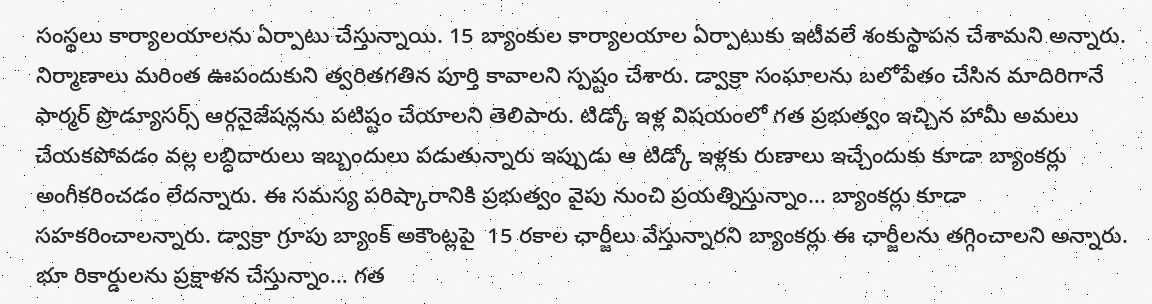సంస్థలు కార్యాలయాలను ఏర్పాటు చేస్తున్నాయి. 15 బ్యాంకుల కార్యాలయాల ఏర్పాటుకు ఇటీవలే శంకుస్థాపన చేశామని అన్నారు. నిర్మాణాలు మరింత ఊపందుకుని త్వరితగతిన పూర్తి కావాలని స్పష్టం చేశారు. డ్వాక్రా సంఘాలను బలోపేతం చేసిన మాదిరిగానే  ఫార్మర్ ప్రొడ్యూసర్స్ ఆర్గనైజేషన్లను పటిష్టం చేయాలని తెలిపారు. టిడ్కో ఇళ్ల విషయంలో గత ప్రభుత్వం ఇచ్చిన హామీ అమలు చేయకపోవడం వల్ల లబ్ధిదారులు ఇబ్బందులు పడుతున్నారు ఇప్పుడు ఆ టిడ్కో ఇళ్లకు రుణాలు ఇచ్చేందుకు కూడా బ్యాంకర్లు అంగీకరించడం లేదన్నారు. ఈ సమస్య పరిష్కారానికి ప్రభుత్వం వైపు నుంచి ప్రయత్నిస్తున్నాం… బ్యాంకర్లు కూడా సహకరించాలన్నారు. డ్వాక్రా గ్రూపు బ్యాంక్ అకౌంట్లపై  15 రకాల ఛార్జీలు వేస్తున్నారని బ్యాంకర్లు ఈ ఛార్జీలను తగ్గించాలని అన్నారు. భూ రికార్డులను ప్రక్షాళన చేస్తున్నాం… గత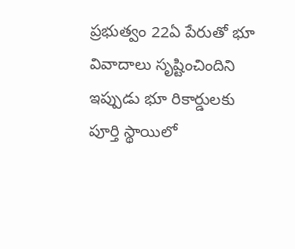ప్రభుత్వం 22ఏ పేరుతో భూ వివాదాలు సృష్టించిందిని ఇప్పుడు భూ రికార్డులకు పూర్తి స్థాయిలో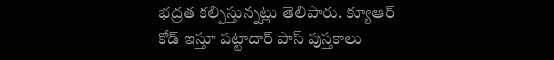భద్రత కల్పిస్తున్నట్లు తెలిపారు. క్యూఆర్ కోడ్ ఇస్తూ పట్టాదార్ పాస్ పుస్తకాలు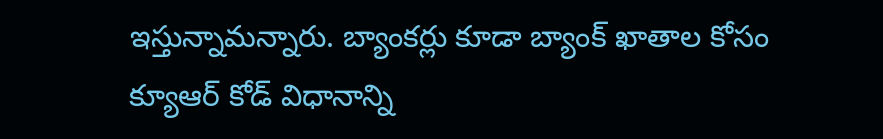ఇస్తున్నామన్నారు. బ్యాంకర్లు కూడా బ్యాంక్ ఖాతాల కోసం క్యూఆర్ కోడ్ విధానాన్ని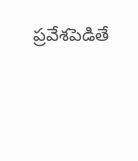ప్రవేశపెడితే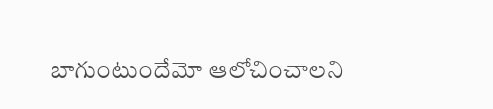బాగుంటుందేమో ఆలోచించాలని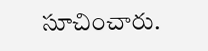సూచించారు.